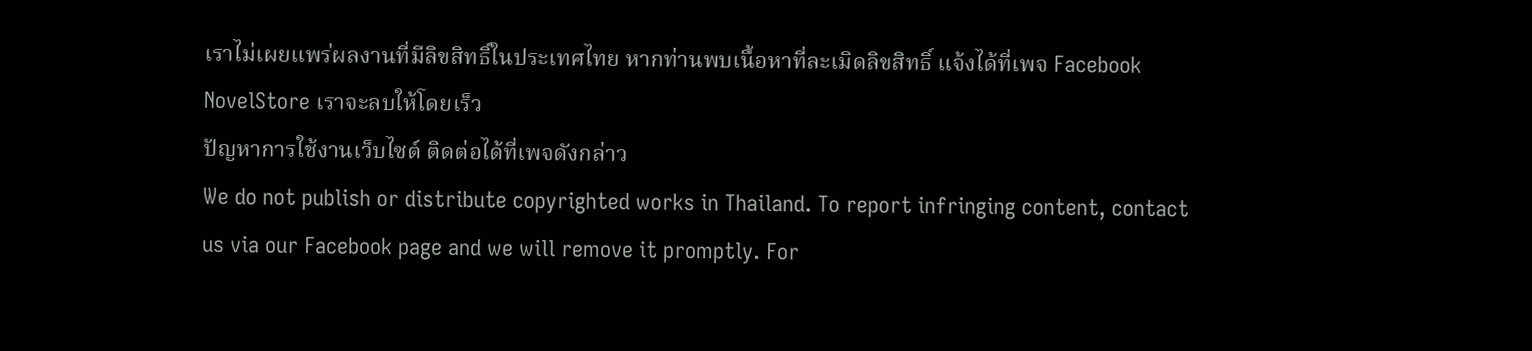เราไม่เผยแพร่ผลงานที่มีลิขสิทธิ์ในประเทศไทย หากท่านพบเนื้อหาที่ละเมิดลิขสิทธิ์ แจ้งได้ที่เพจ Facebook NovelStore เราจะลบให้โดยเร็ว
ปัญหาการใช้งานเว็บไซต์ ติดต่อได้ที่เพจดังกล่าว
We do not publish or distribute copyrighted works in Thailand. To report infringing content, contact us via our Facebook page and we will remove it promptly. For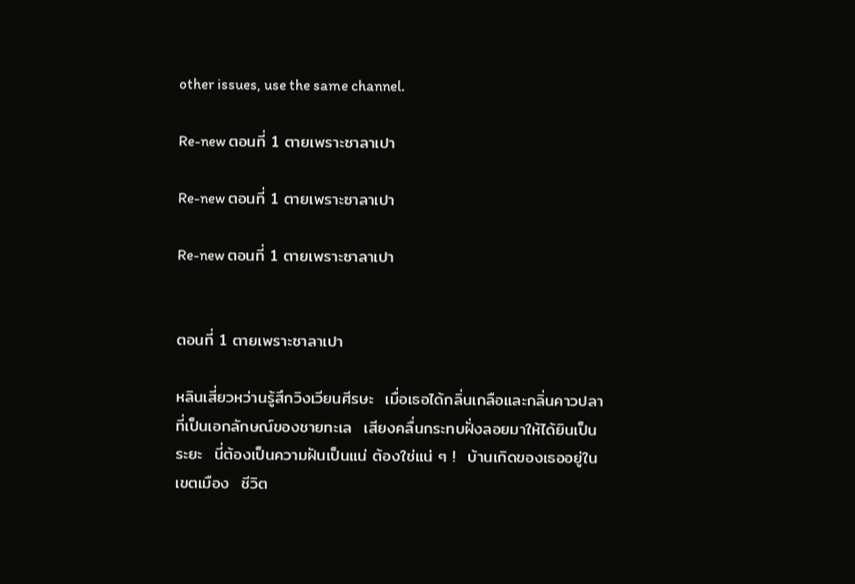other issues, use the same channel.

Re-new ตอนที่ 1 ตายเพราะซาลาเปา

Re-new ตอนที่ 1 ตายเพราะซาลาเปา

Re-new ตอนที่ 1 ตายเพราะซาลาเปา


ตอนที่ 1 ตายเพราะซาลาเปา

หลินเสี่ยวหว่านรู้สึกวิงเวียนศีรษะ  เมื่อเธอได้กลิ่นเกลือและกลิ่นคาวปลาที่เป็นเอกลักษณ์ของชายทะเล  เสียงคลื่นกระทบฝั่งลอยมาให้ได้ยินเป็นระยะ  นี่ต้องเป็นความฝันเป็นแน่ ต้องใช่แน่ ๆ !  บ้านเกิดของเธออยู่ในเขตเมือง  ชีวิต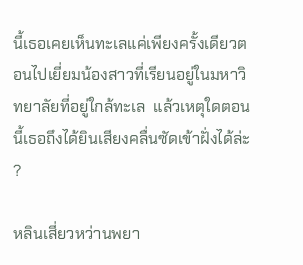นี้เธอเคยเห็นทะเลแค่เพียงครั้งเดียวตอนไปเยี่ยมน้องสาวที่เรียนอยู่ในมหาวิทยาลัยที่อยู่ใกล้ทะเล  แล้วเหตุใดตอนนี้เธอถึงได้ยินเสียงคลื่นซัดเข้าฝั่งได้ล่ะ ?

หลินเสี่ยวหว่านพยา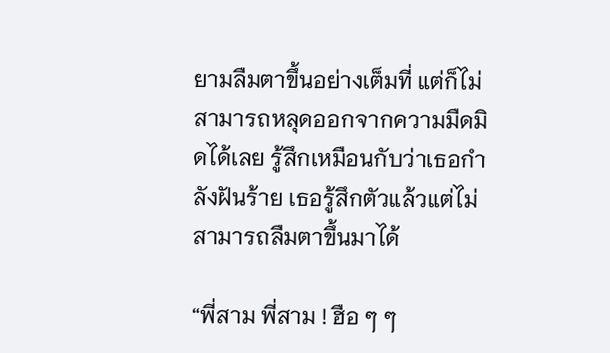ยามลืมตาขึ้นอย่างเต็มที่ แต่ก็ไม่สามารถหลุดออกจากความมืดมิดได้เลย รู้สึกเหมือนกับว่าเธอกำลังฝันร้าย เธอรู้สึกตัวแล้วแต่ไม่สามารถลืมตาขึ้นมาได้

“พี่สาม พี่สาม ! ฮือ ๆ ๆ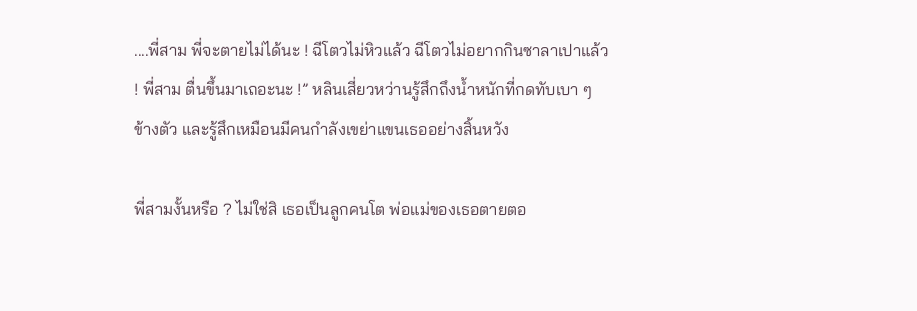....พี่สาม พี่จะตายไม่ได้นะ ! ฉีโตวไม่หิวแล้ว ฉีโตวไม่อยากกินซาลาเปาแล้ว ! พี่สาม ตื่นขึ้นมาเถอะนะ !” หลินเสี่ยวหว่านรู้สึกถึงน้ำหนักที่กดทับเบา ๆ ข้างตัว และรู้สึกเหมือนมีคนกำลังเขย่าแขนเธออย่างสิ้นหวัง

พี่สามงั้นหรือ ? ไม่ใช่สิ เธอเป็นลูกคนโต พ่อแม่ของเธอตายตอ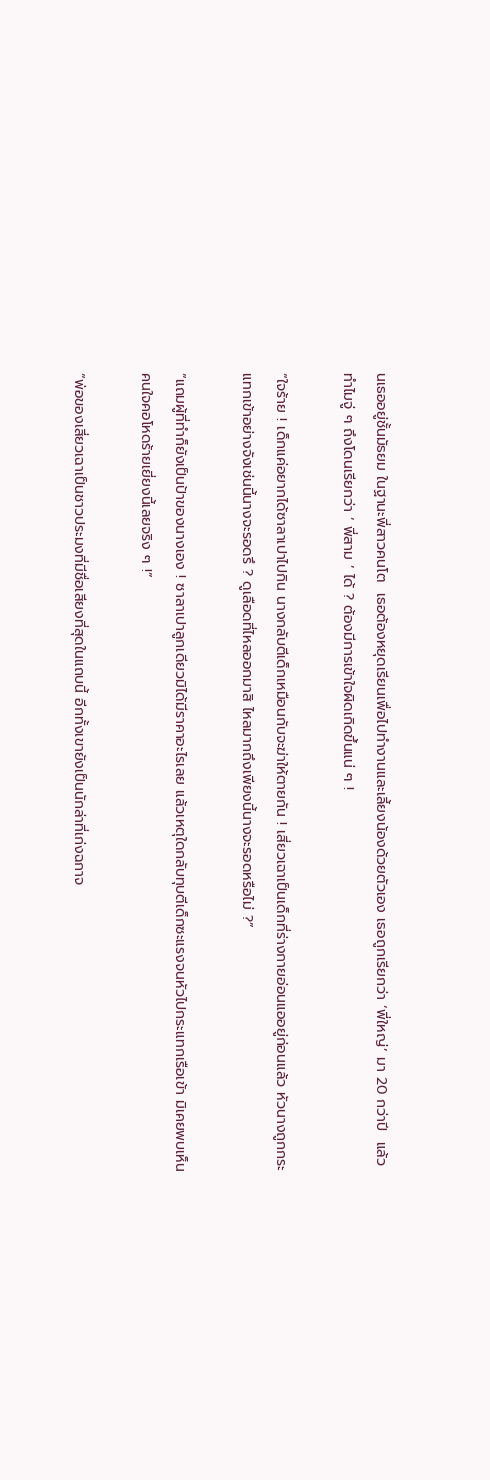นเธออยู่ชั้นมัธยม ในฐานะพี่สาวคนโต  เธอต้องหยุดเรียนเพื่อไปทำงานและเลี้ยงน้องด้วยตัวเอง เธอถูกเรียกว่า ‘พี่ใหญ่’ มา 20 กว่าปี  แล้วทำไมจู่ ๆ ถึงโดนเรียกว่า ‘ พี่สาม ’ ได้ ? ต้องมีการเข้าใจผิดเกิดขึ้นแน่ ๆ !

“ใจร้าย ! เด็กแค่อยากได้ซาลาเปาไปกิน นางกลับตีเด็กเหมือนกับจะฆ่าให้ตายกัน ! เสี่ยวเฉาเป็นเด็กที่ร่างกายอ่อนแออยู่ก่อนแล้ว หัวนางถูกกระแทกเข้าอย่างจังเช่นนี้นางจะรอดรึ ? ดูเลือดที่ไหลออกมาสิ ไหลมากถึงเพียงนี้นางจะรอดหรือไม่ ?”

“แถมผู้ที่ทำก็ยังเป็นป้าของนางเอง ! ซาลาเปาลูกเดียวมิได้มีราคาอะไรเลย แล้วเหตุใดกลับทุบตีเด็กซะแรงจนหัวไปกระแทกเรือเข้า มิเคยพบเห็นคนใจคอโหดร้ายเยี่ยงนี้เลยจริง ๆ !”

“พ่อของเสี่ยวเฉาเป็นชาวประมงที่มีชื่อเสียงที่สุดในแถบนี้ อีกทั้งเขายังเป็นนักล่าที่เก่งฉกาจ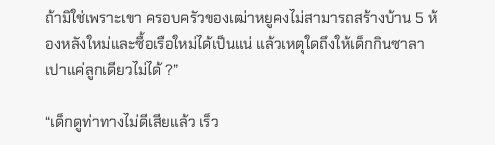ถ้ามิใช่เพราะเขา ครอบครัวของเฒ่าหยูคงไม่สามารถสร้างบ้าน 5 ห้องหลังใหม่และซื้อเรือใหม่ได้เป็นแน่ แล้วเหตุใดถึงให้เด็กกินซาลาเปาแค่ลูกเดียวไม่ได้ ?”

“เด็กดูท่าทางไม่ดีเสียแล้ว เร็ว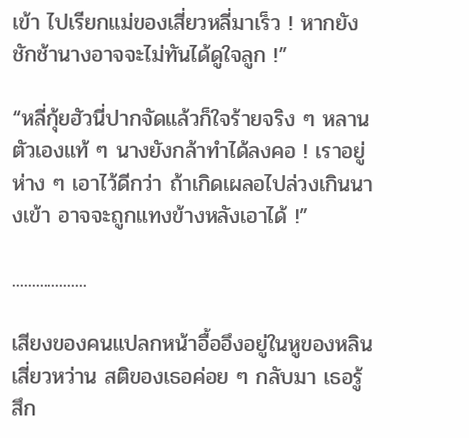เข้า ไปเรียกแม่ของเสี่ยวหลี่มาเร็ว ! หากยังชักช้านางอาจจะไม่ทันได้ดูใจลูก !”

“หลี่กุ้ยฮัวนี่ปากจัดแล้วก็ใจร้ายจริง ๆ หลานตัวเองแท้ ๆ นางยังกล้าทำได้ลงคอ ! เราอยู่ห่าง ๆ เอาไว้ดีกว่า ถ้าเกิดเผลอไปล่วงเกินนางเข้า อาจจะถูกแทงข้างหลังเอาได้ !”

...................

เสียงของคนแปลกหน้าอื้ออึงอยู่ในหูของหลินเสี่ยวหว่าน สติของเธอค่อย ๆ กลับมา เธอรู้สึก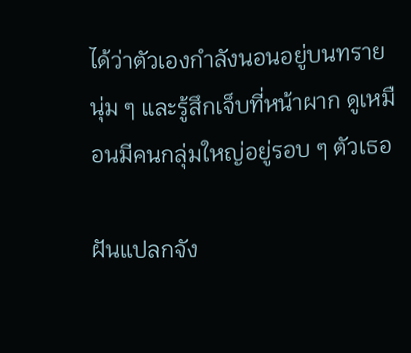ได้ว่าตัวเองกำลังนอนอยู่บนทรายนุ่ม ๆ และรู้สึกเจ็บที่หน้าผาก ดูเหมือนมีคนกลุ่มใหญ่อยู่รอบ ๆ ตัวเธอ

ฝันแปลกจัง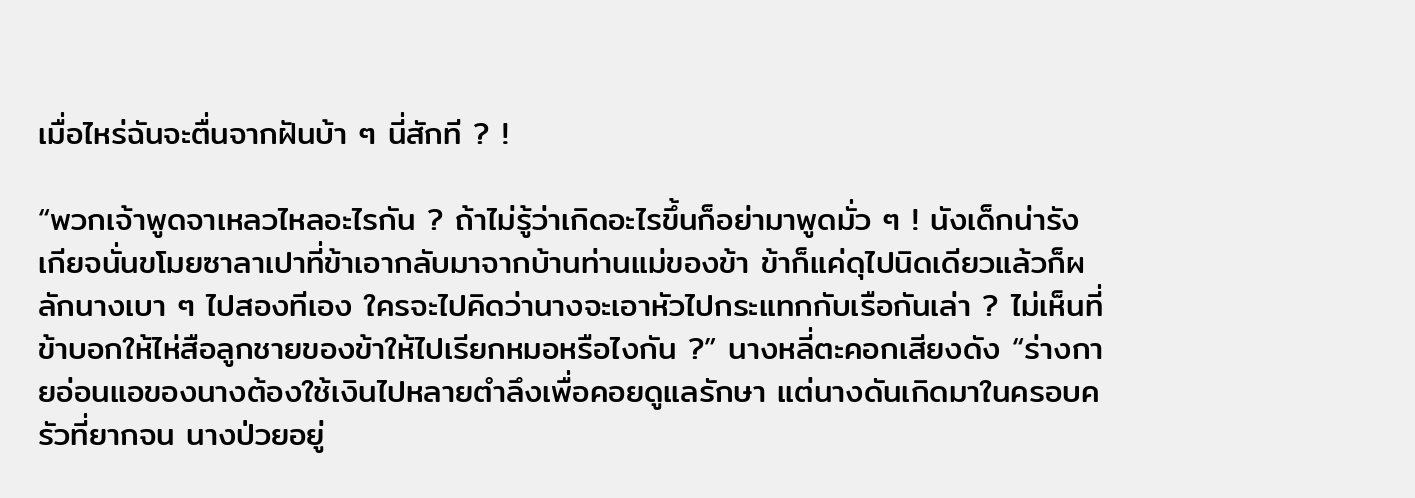เมื่อไหร่ฉันจะตื่นจากฝันบ้า ๆ นี่สักที ? !

“พวกเจ้าพูดจาเหลวไหลอะไรกัน ? ถ้าไม่รู้ว่าเกิดอะไรขึ้นก็อย่ามาพูดมั่ว ๆ ! นังเด็กน่ารังเกียจนั่นขโมยซาลาเปาที่ข้าเอากลับมาจากบ้านท่านแม่ของข้า ข้าก็แค่ดุไปนิดเดียวแล้วก็ผลักนางเบา ๆ ไปสองทีเอง ใครจะไปคิดว่านางจะเอาหัวไปกระแทกกับเรือกันเล่า ? ไม่เห็นที่ข้าบอกให้ไห่สือลูกชายของข้าให้ไปเรียกหมอหรือไงกัน ?” นางหลี่ตะคอกเสียงดัง “ร่างกายอ่อนแอของนางต้องใช้เงินไปหลายตำลึงเพื่อคอยดูแลรักษา แต่นางดันเกิดมาในครอบครัวที่ยากจน นางป่วยอยู่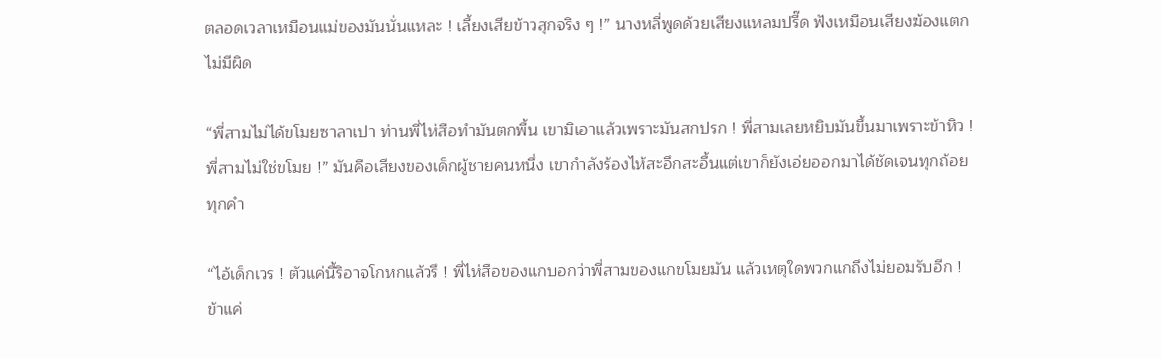ตลอดเวลาเหมือนแม่ของมันนั่นแหละ ! เลี้ยงเสียข้าวสุกจริง ๆ !” นางหลี่พูดด้วยเสียงแหลมปรี๊ด ฟังเหมือนเสียงฆ้องแตกไม่มีผิด

“พี่สามไม่ได้ขโมยซาลาเปา ท่านพี่ไห่สือทำมันตกพื้น เขามิเอาแล้วเพราะมันสกปรก ! พี่สามเลยหยิบมันขึ้นมาเพราะข้าหิว ! พี่สามไม่ใช่ขโมย !” มันคือเสียงของเด็กผู้ชายคนหนึ่ง เขากำลังร้องไห้สะอึกสะอื้นแต่เขาก็ยังเอ่ยออกมาได้ชัดเจนทุกถ้อยทุกคำ

“ไอ้เด็กเวร ! ตัวแค่นี้ริอาจโกหกแล้วรึ ! พี่ไห่สือของแกบอกว่าพี่สามของแกขโมยมัน แล้วเหตุใดพวกแกถึงไม่ยอมรับอีก ! ข้าแค่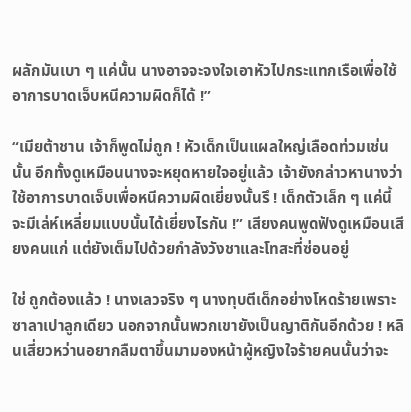ผลักมันเบา ๆ แค่นั้น นางอาจจะจงใจเอาหัวไปกระแทกเรือเพื่อใช้อาการบาดเจ็บหนีความผิดก็ได้ !”

“เมียต้าชาน เจ้าก็พูดไม่ถูก ! หัวเด็กเป็นแผลใหญ่เลือดท่วมเช่นนั้น อีกทั้งดูเหมือนนางจะหยุดหายใจอยู่แล้ว เจ้ายังกล่าวหานางว่าใช้อาการบาดเจ็บเพื่อหนีความผิดเยี่ยงนั้นรึ ! เด็กตัวเล็ก ๆ แค่นี้จะมีเล่ห์เหลี่ยมแบบนั้นได้เยี่ยงไรกัน !” เสียงคนพูดฟังดูเหมือนเสียงคนแก่ แต่ยังเต็มไปด้วยกำลังวังชาและโทสะที่ซ่อนอยู่

ใช่ ถูกต้องแล้ว ! นางเลวจริง ๆ นางทุบตีเด็กอย่างโหดร้ายเพราะซาลาเปาลูกเดียว นอกจากนั้นพวกเขายังเป็นญาติกันอีกด้วย ! หลินเสี่ยวหว่านอยากลืมตาขึ้นมามองหน้าผู้หญิงใจร้ายคนนั้นว่าจะ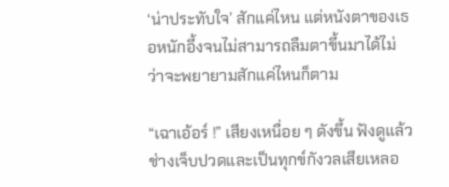‘น่าประทับใจ’ สักแค่ไหน แต่หนังตาของเธอหนักอึ้งจนไม่สามารถลืมตาขึ้นมาได้ไม่ว่าจะพยายามสักแค่ไหนก็ตาม

“เฉาเอ้อร์ !” เสียงเหนื่อย ๆ ดังขึ้น ฟังดูแล้วช่างเจ็บปวดและเป็นทุกข์กังวลเสียเหลอ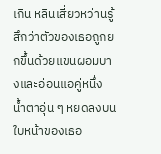เกิน หลินเสี่ยวหว่านรู้สึกว่าตัวของเธอถูกยกขึ้นด้วยแขนผอมบางและอ่อนแอคู่หนึ่ง น้ำตาอุ่น ๆ หยดลงบนใบหน้าของเธอ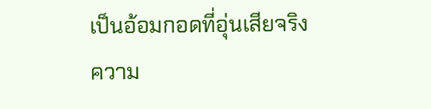เป็นอ้อมกอดที่อุ่นเสียจริง ความ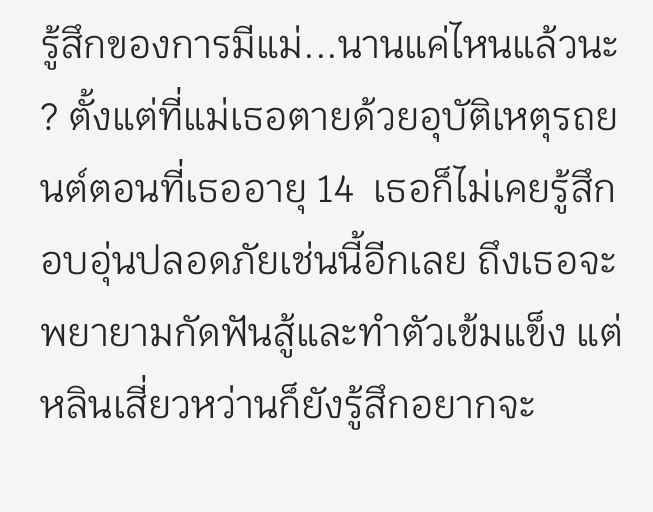รู้สึกของการมีแม่...นานแค่ไหนแล้วนะ ? ตั้งแต่ที่แม่เธอตายด้วยอุบัติเหตุรถยนต์ตอนที่เธออายุ 14  เธอก็ไม่เคยรู้สึกอบอุ่นปลอดภัยเช่นนี้อีกเลย ถึงเธอจะพยายามกัดฟันสู้และทำตัวเข้มแข็ง แต่หลินเสี่ยวหว่านก็ยังรู้สึกอยากจะ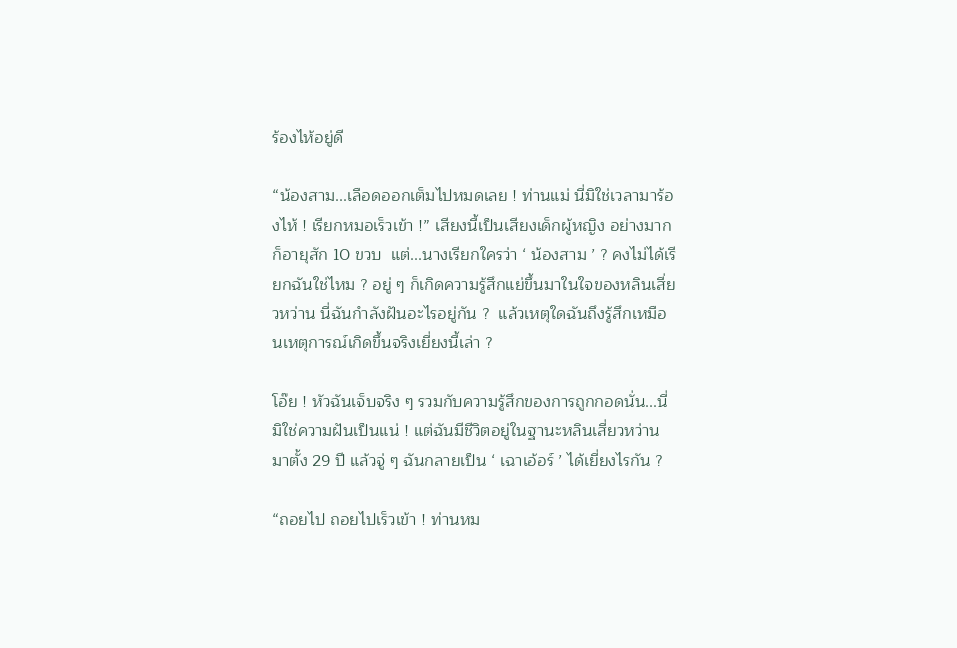ร้องไห้อยู่ดี

“น้องสาม...เลือดออกเต็มไปหมดเลย ! ท่านแม่ นี่มิใช่เวลามาร้องไห้ ! เรียกหมอเร็วเข้า !” เสียงนี้เป็นเสียงเด็กผู้หญิง อย่างมากก็อายุสัก 10 ขวบ  แต่...นางเรียกใครว่า ‘ น้องสาม ’ ? คงไม่ได้เรียกฉันใช่ไหม ? อยู่ ๆ ก็เกิดความรู้สึกแย่ขึ้นมาในใจของหลินเสี่ยวหว่าน นี่ฉันกำลังฝันอะไรอยู่กัน ?  แล้วเหตุใดฉันถึงรู้สึกเหมือนเหตุการณ์เกิดขึ้นจริงเยี่ยงนี้เล่า ?

โอ๊ย ! หัวฉันเจ็บจริง ๆ รวมกับความรู้สึกของการถูกกอดนั่น...นี่มิใช่ความฝันเป็นแน่ ! แต่ฉันมีชีวิตอยู่ในฐานะหลินเสี่ยวหว่านมาตั้ง 29 ปี แล้วจู่ ๆ ฉันกลายเป็น ‘ เฉาเอ้อร์ ’ ได้เยี่ยงไรกัน ?

“ถอยไป ถอยไปเร็วเข้า ! ท่านหม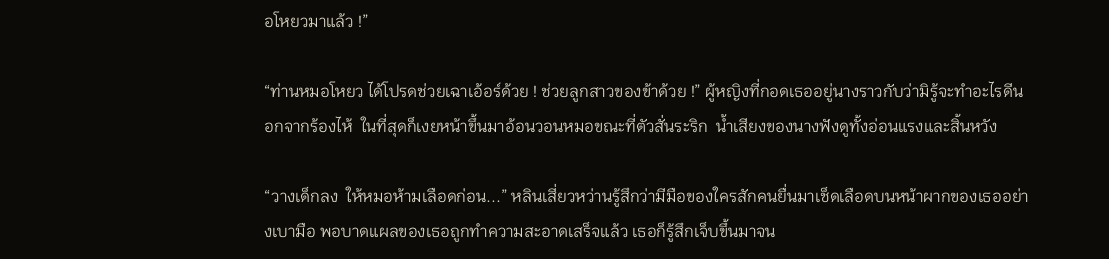อโหยวมาแล้ว !”

“ท่านหมอโหยว ได้โปรดช่วยเฉาเอ้อร์ด้วย ! ช่วยลูกสาวของข้าด้วย !” ผู้หญิงที่กอดเธออยู่นางราวกับว่ามิรู้จะทำอะไรดีนอกจากร้องไห้  ในที่สุดก็เงยหน้าขึ้นมาอ้อนวอนหมอขณะที่ตัวสั่นระริก  น้ำเสียงของนางฟังดูทั้งอ่อนแรงและสิ้นหวัง

“วางเด็กลง  ให้หมอห้ามเลือดก่อน...” หลินเสี่ยวหว่านรู้สึกว่ามีมือของใครสักคนยื่นมาเช็ดเลือดบนหน้าผากของเธออย่างเบามือ พอบาดแผลของเธอถูกทำความสะอาดเสร็จแล้ว เธอก็รู้สึกเจ็บขึ้นมาจน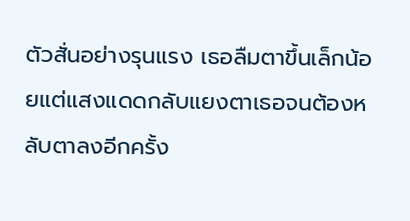ตัวสั่นอย่างรุนแรง เธอลืมตาขึ้นเล็กน้อยแต่แสงแดดกลับแยงตาเธอจนต้องหลับตาลงอีกครั้ง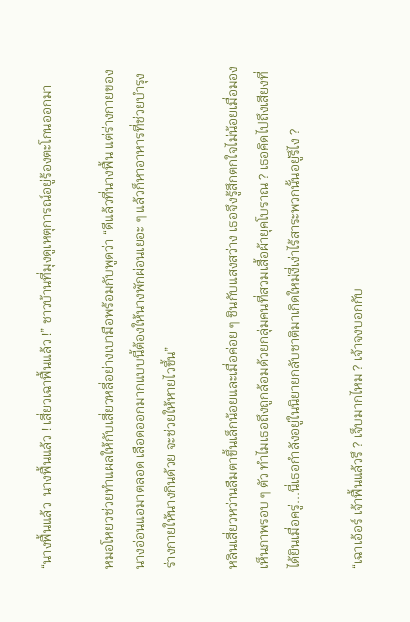“นางฟื้นแล้ว  นางฟื้นแล้ว ! เสี่ยวเฉาฟื้นแล้ว !” ชาวบ้านที่มุงดูเหตุการณ์อยู่ร้องตะโกนออกมา

หมอโหยวช่วยทำแผลให้กับเสี่ยวหลี่อย่างเบามือพร้อมกับพูดว่า “ดีแล้วที่นางฟื้น แต่ร่างกายของนางอ่อนแอมาตลอด เลือดออกมากแบบนี้ต้องให้นางพักผ่อนเยอะ ๆ แล้วก็หาอาหารที่ช่วยบำรุงร่างกายให้นางกินด้วย จะช่วยให้หายไวขึ้น”

หลินเสี่ยวหว่านลืมตาขึ้นเล็กน้อยและเมื่อค่อย ๆ ชินกับแสงสว่าง เธอจึงรู้สึกตกใจไม่น้อยเมื่อมองเห็นภาพรอบ ๆ ตัว ทำไมเธอถึงถูกล้อมด้วยกลุ่มคนที่สวมเสื้อผ้ายุคโบราณ ? เธอคิดไปถึงเสียงที่ได้ยินเมื่อครู่...นี่เธอกำลังอยู่ในนิยายกลับชาติมาเกิดใหม่งี่เง่าไร้สาระพวกนั้นอยู่รึไง ?

“เฉาเอ้อร์ เจ้าฟื้นแล้วรึ ? เจ็บมากไหม ? เจ้าจงบอกกับ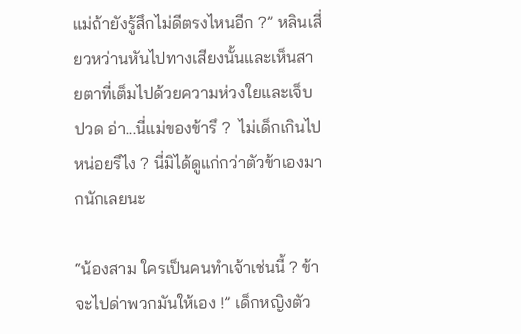แม่ถ้ายังรู้สึกไม่ดีตรงไหนอีก ?” หลินเสี่ยวหว่านหันไปทางเสียงนั้นและเห็นสายตาที่เต็มไปด้วยความห่วงใยและเจ็บปวด อ่า...นี่แม่ของข้ารึ ?  ไม่เด็กเกินไปหน่อยรึไง ? นี่มิได้ดูแก่กว่าตัวข้าเองมากนักเลยนะ

“น้องสาม ใครเป็นคนทำเจ้าเช่นนี้ ? ข้าจะไปด่าพวกมันให้เอง !” เด็กหญิงตัว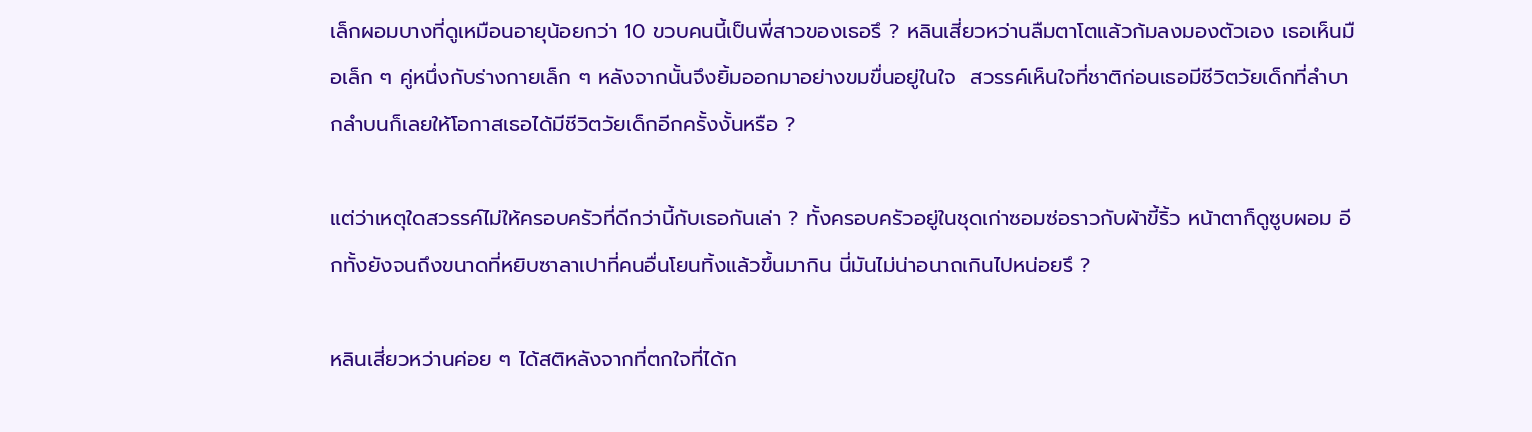เล็กผอมบางที่ดูเหมือนอายุน้อยกว่า 10 ขวบคนนี้เป็นพี่สาวของเธอรึ ? หลินเสี่ยวหว่านลืมตาโตแล้วก้มลงมองตัวเอง เธอเห็นมือเล็ก ๆ คู่หนึ่งกับร่างกายเล็ก ๆ หลังจากนั้นจึงยิ้มออกมาอย่างขมขื่นอยู่ในใจ  สวรรค์เห็นใจที่ชาติก่อนเธอมีชีวิตวัยเด็กที่ลำบากลำบนก็เลยให้โอกาสเธอได้มีชีวิตวัยเด็กอีกครั้งงั้นหรือ ?

แต่ว่าเหตุใดสวรรค์ไม่ให้ครอบครัวที่ดีกว่านี้กับเธอกันเล่า ? ทั้งครอบครัวอยู่ในชุดเก่าซอมซ่อราวกับผ้าขี้ริ้ว หน้าตาก็ดูซูบผอม อีกทั้งยังจนถึงขนาดที่หยิบซาลาเปาที่คนอื่นโยนทิ้งแล้วขึ้นมากิน นี่มันไม่น่าอนาถเกินไปหน่อยรึ ?

หลินเสี่ยวหว่านค่อย ๆ ได้สติหลังจากที่ตกใจที่ได้ก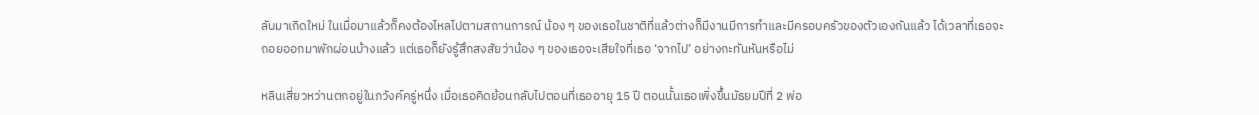ลับมาเกิดใหม่ ในเมื่อมาแล้วก็คงต้องไหลไปตามสถานการณ์ น้อง ๆ ของเธอในชาติที่แล้วต่างก็มีงานมีการทำและมีครอบครัวของตัวเองกันแล้ว ได้เวลาที่เธอจะถอยออกมาพักผ่อนบ้างแล้ว แต่เธอก็ยังรู้สึกสงสัยว่าน้อง ๆ ของเธอจะเสียใจที่เธอ ‘จากไป’ อย่างกะทันหันหรือไม่

หลินเสี่ยวหว่านตกอยู่ในภวังค์ครู่หนึ่ง เมื่อเธอคิดย้อนกลับไปตอนที่เธออายุ 15 ปี ตอนนั้นเธอเพิ่งขึ้นมัธยมปีที่ 2 พ่อ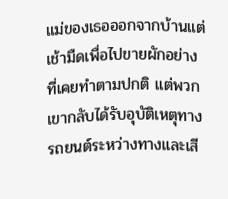แม่ของเธอออกจากบ้านแต่เช้ามืดเพื่อไปขายผักอย่างที่เคยทำตามปกติ แต่พวกเขากลับได้รับอุบัติเหตุทางรถยนต์ระหว่างทางและเสี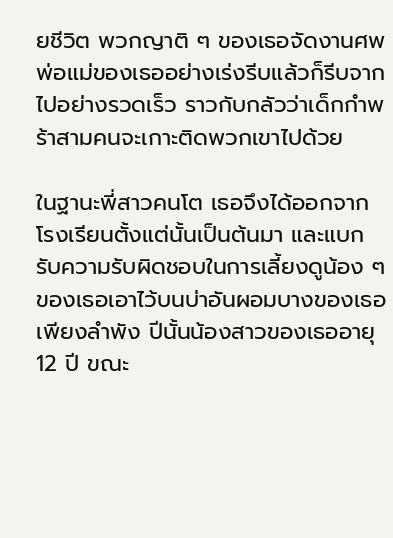ยชีวิต พวกญาติ ๆ ของเธอจัดงานศพพ่อแม่ของเธออย่างเร่งรีบแล้วก็รีบจากไปอย่างรวดเร็ว ราวกับกลัวว่าเด็กกำพร้าสามคนจะเกาะติดพวกเขาไปด้วย

ในฐานะพี่สาวคนโต เธอจึงได้ออกจากโรงเรียนตั้งแต่นั้นเป็นต้นมา และแบกรับความรับผิดชอบในการเลี้ยงดูน้อง ๆ ของเธอเอาไว้บนบ่าอันผอมบางของเธอเพียงลำพัง ปีนั้นน้องสาวของเธออายุ 12 ปี ขณะ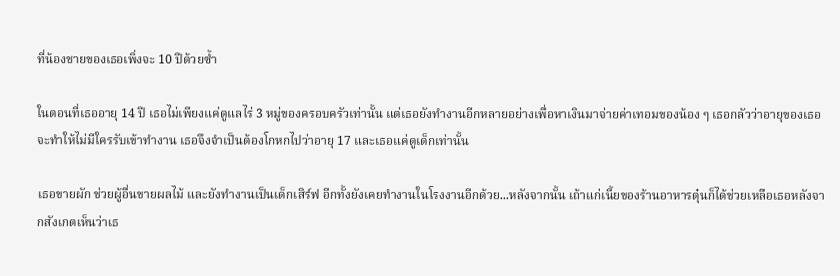ที่น้องชายของเธอเพิ่งจะ 10 ปีด้วยซ้ำ

ในตอนที่เธออายุ 14 ปี เธอไม่เพียงแค่ดูแลไร่ 3 หมู่ของครอบครัวเท่านั้น แต่เธอยังทำงานอีกหลายอย่างเพื่อหาเงินมาจ่ายค่าเทอมของน้อง ๆ เธอกลัวว่าอายุของเธอจะทำให้ไม่มีใครรับเข้าทำงาน เธอจึงจำเป็นต้องโกหกไปว่าอายุ 17 และเธอแค่ดูเด็กเท่านั้น

เธอขายผัก ช่วยผู้อื่นขายผลไม้ และยังทำงานเป็นเด็กเสิร์ฟ อีกทั้งยังเคยทำงานในโรงงานอีกด้วย...หลังจากนั้น เถ้าแก่เนี้ยของร้านอาหารตุ๋นก็ได้ช่วยเหลือเธอหลังจากสังเกตเห็นว่าเธ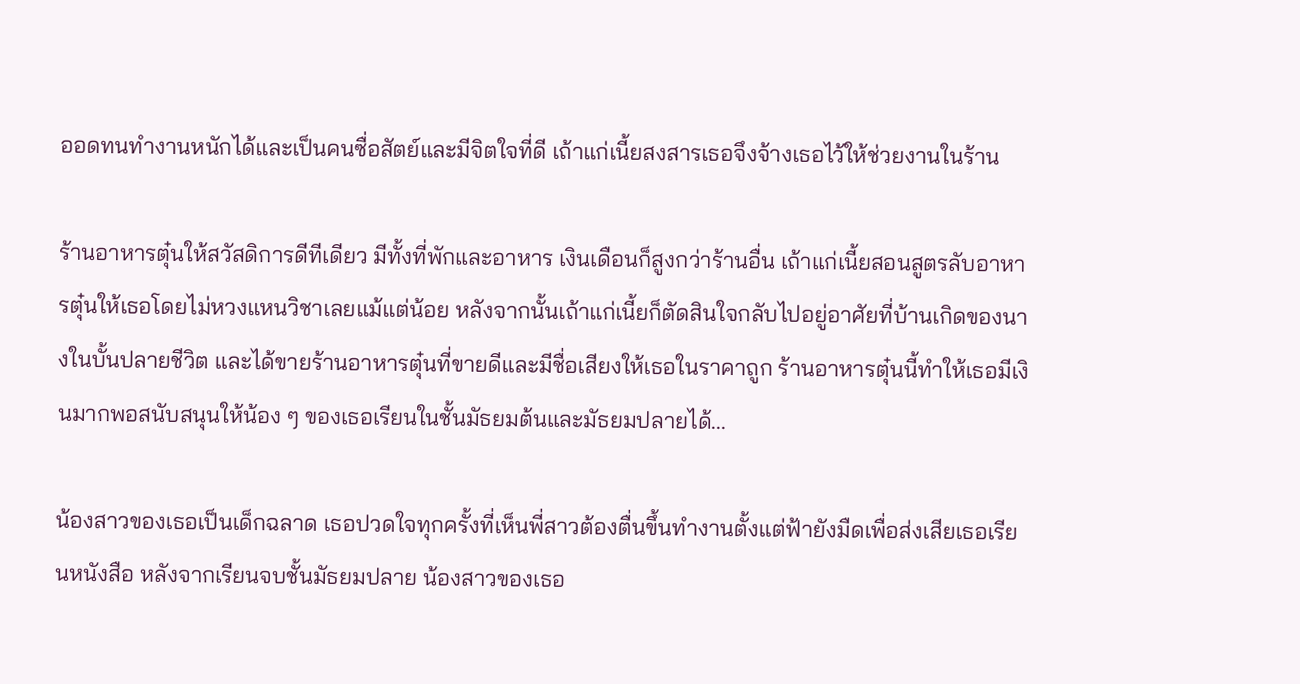ออดทนทำงานหนักได้และเป็นคนซื่อสัตย์และมีจิตใจที่ดี เถ้าแก่เนี้ยสงสารเธอจึงจ้างเธอไว้ให้ช่วยงานในร้าน

ร้านอาหารตุ๋นให้สวัสดิการดีทีเดียว มีทั้งที่พักและอาหาร เงินเดือนก็สูงกว่าร้านอื่น เถ้าแก่เนี้ยสอนสูตรลับอาหารตุ๋นให้เธอโดยไม่หวงแหนวิชาเลยแม้แต่น้อย หลังจากนั้นเถ้าแก่เนี้ยก็ตัดสินใจกลับไปอยู่อาศัยที่บ้านเกิดของนางในบั้นปลายชีวิต และได้ขายร้านอาหารตุ๋นที่ขายดีและมีชื่อเสียงให้เธอในราคาถูก ร้านอาหารตุ๋นนี้ทำให้เธอมีเงินมากพอสนับสนุนให้น้อง ๆ ของเธอเรียนในชั้นมัธยมต้นและมัธยมปลายได้...

น้องสาวของเธอเป็นเด็กฉลาด เธอปวดใจทุกครั้งที่เห็นพี่สาวต้องตื่นขึ้นทำงานตั้งแต่ฟ้ายังมืดเพื่อส่งเสียเธอเรียนหนังสือ หลังจากเรียนจบชั้นมัธยมปลาย น้องสาวของเธอ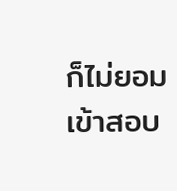ก็ไม่ยอมเข้าสอบ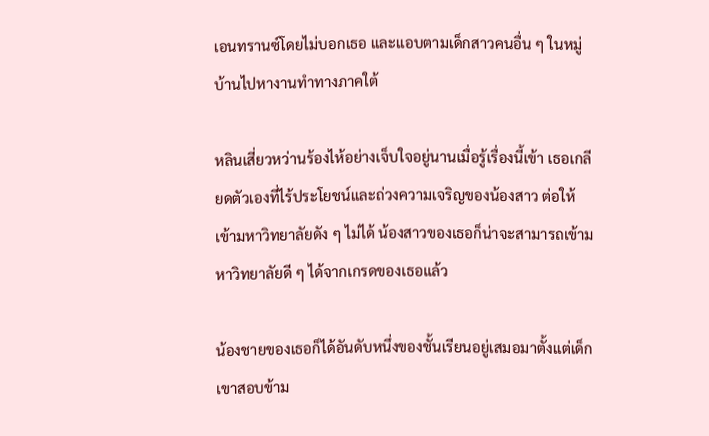เอนทรานซ์โดยไม่บอกเธอ และแอบตามเด็กสาวคนอื่น ๆ ในหมู่บ้านไปหางานทำทางภาคใต้

หลินเสี่ยวหว่านร้องไห้อย่างเจ็บใจอยู่นานเมื่อรู้เรื่องนี้เข้า เธอเกลียดตัวเองที่ไร้ประโยชน์และถ่วงความเจริญของน้องสาว ต่อให้เข้ามหาวิทยาลัยดัง ๆ ไม่ได้ น้องสาวของเธอก็น่าจะสามารถเข้ามหาวิทยาลัยดี ๆ ได้จากเกรดของเธอแล้ว

น้องชายของเธอก็ได้อันดับหนึ่งของชั้นเรียนอยู่เสมอมาตั้งแต่เด็ก เขาสอบข้าม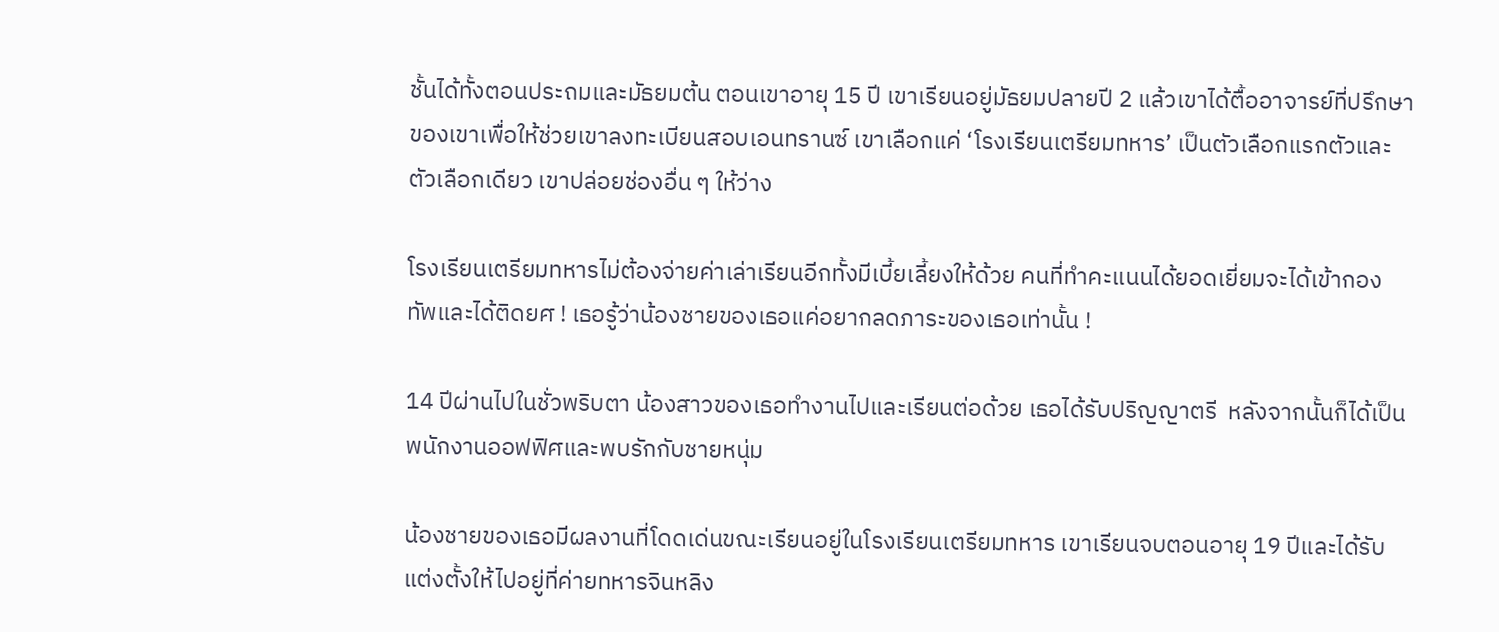ชั้นได้ทั้งตอนประถมและมัธยมต้น ตอนเขาอายุ 15 ปี เขาเรียนอยู่มัธยมปลายปี 2 แล้วเขาได้ตื้ออาจารย์ที่ปรึกษาของเขาเพื่อให้ช่วยเขาลงทะเบียนสอบเอนทรานซ์ เขาเลือกแค่ ‘โรงเรียนเตรียมทหาร’ เป็นตัวเลือกแรกตัวและตัวเลือกเดียว เขาปล่อยช่องอื่น ๆ ให้ว่าง

โรงเรียนเตรียมทหารไม่ต้องจ่ายค่าเล่าเรียนอีกทั้งมีเบี้ยเลี้ยงให้ด้วย คนที่ทำคะแนนได้ยอดเยี่ยมจะได้เข้ากองทัพและได้ติดยศ ! เธอรู้ว่าน้องชายของเธอแค่อยากลดภาระของเธอเท่านั้น !

14 ปีผ่านไปในชั่วพริบตา น้องสาวของเธอทำงานไปและเรียนต่อด้วย เธอได้รับปริญญาตรี  หลังจากนั้นก็ได้เป็นพนักงานออฟฟิศและพบรักกับชายหนุ่ม

น้องชายของเธอมีผลงานที่โดดเด่นขณะเรียนอยู่ในโรงเรียนเตรียมทหาร เขาเรียนจบตอนอายุ 19 ปีและได้รับแต่งตั้งให้ไปอยู่ที่ค่ายทหารจินหลิง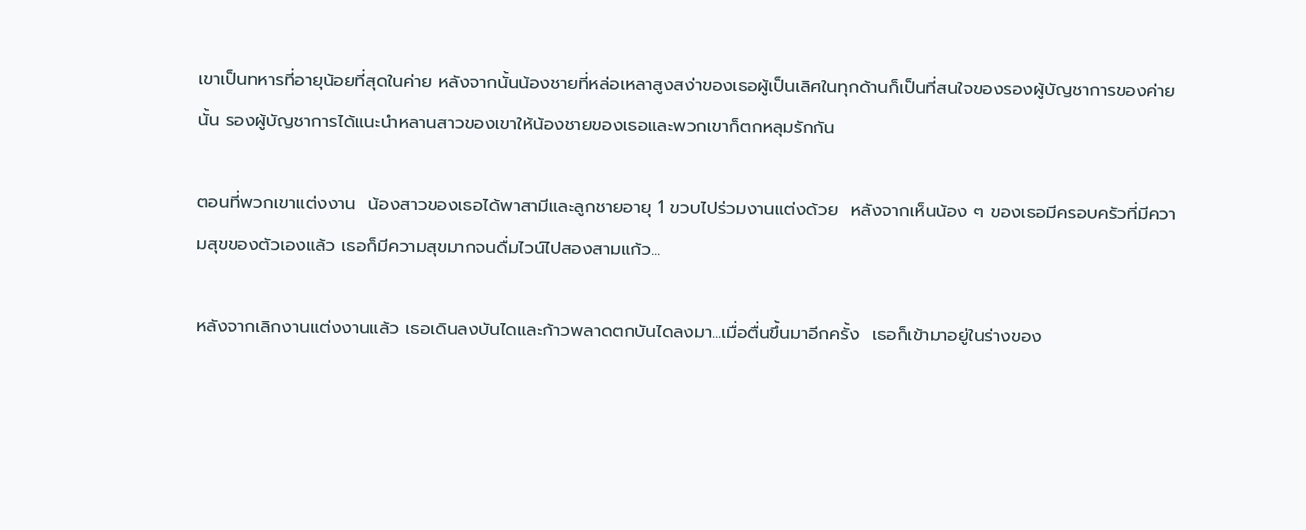เขาเป็นทหารที่อายุน้อยที่สุดในค่าย หลังจากนั้นน้องชายที่หล่อเหลาสูงสง่าของเธอผู้เป็นเลิศในทุกด้านก็เป็นที่สนใจของรองผู้บัญชาการของค่ายนั้น รองผู้บัญชาการได้แนะนำหลานสาวของเขาให้น้องชายของเธอและพวกเขาก็ตกหลุมรักกัน

ตอนที่พวกเขาแต่งงาน  น้องสาวของเธอได้พาสามีและลูกชายอายุ 1 ขวบไปร่วมงานแต่งด้วย  หลังจากเห็นน้อง ๆ ของเธอมีครอบครัวที่มีความสุขของตัวเองแล้ว เธอก็มีความสุขมากจนดื่มไวน์ไปสองสามแก้ว...

หลังจากเลิกงานแต่งงานแล้ว เธอเดินลงบันไดและก้าวพลาดตกบันไดลงมา...เมื่อตื่นขึ้นมาอีกครั้ง  เธอก็เข้ามาอยู่ในร่างของ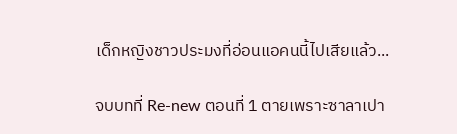เด็กหญิงชาวประมงที่อ่อนแอคนนี้ไปเสียแล้ว...

จบบทที่ Re-new ตอนที่ 1 ตายเพราะซาลาเปา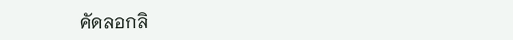คัดลอกลิ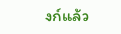งก์แล้ว